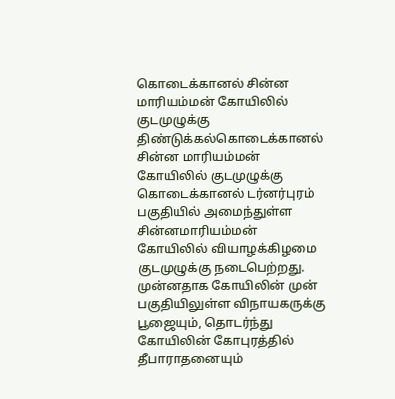கொடைக்கானல் சின்ன மாரியம்மன் கோயிலில் குடமுழுக்கு
திண்டுக்கல்கொடைக்கானல் சின்ன மாரியம்மன் கோயிலில் குடமுழுக்கு
கொடைக்கானல் டர்னர்புரம் பகுதியில் அமைந்துள்ள சின்னமாரியம்மன் கோயிலில் வியாழக்கிழமை குடமுழுக்கு நடைபெற்றது.
முன்னதாக கோயிலின் முன் பகுதியிலுள்ள விநாயகருக்கு பூஜையும், தொடர்ந்து கோயிலின் கோபுரத்தில் தீபாராதனையும்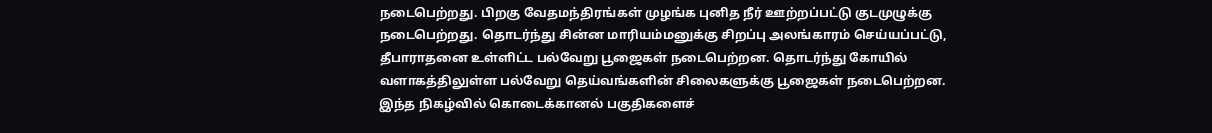நடைபெற்றது. பிறகு வேதமந்திரங்கள் முழங்க புனித நீர் ஊற்றப்பட்டு குடமுழுக்கு நடைபெற்றது. தொடர்ந்து சின்ன மாரியம்மனுக்கு சிறப்பு அலங்காரம் செய்யப்பட்டு, தீபாராதனை உள்ளிட்ட பல்வேறு பூஜைகள் நடைபெற்றன. தொடர்ந்து கோயில் வளாகத்திலுள்ள பல்வேறு தெய்வங்களின் சிலைகளுக்கு பூஜைகள் நடைபெற்றன.
இந்த நிகழ்வில் கொடைக்கானல் பகுதிகளைச்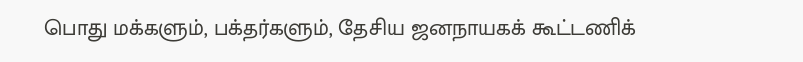பொது மக்களும், பக்தர்களும், தேசிய ஜனநாயகக் கூட்டணிக்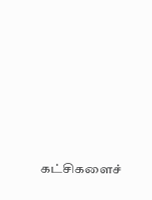கட்சிகளைச்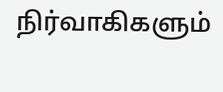நிர்வாகிகளும்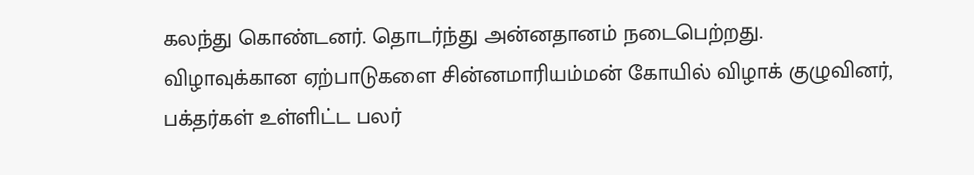கலந்து கொண்டனர். தொடர்ந்து அன்னதானம் நடைபெற்றது.
விழாவுக்கான ஏற்பாடுகளை சின்னமாரியம்மன் கோயில் விழாக் குழுவினர், பக்தர்கள் உள்ளிட்ட பலர்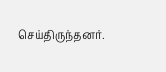செய்திருந்தனர்.